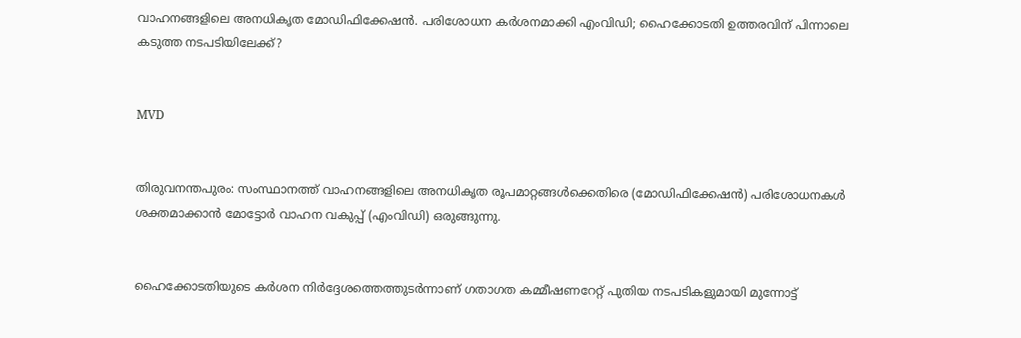വാഹനങ്ങളിലെ അനധികൃത മോഡിഫിക്കേഷന്‍. പരിശോധന കര്‍ശനമാക്കി എംവിഡി; ഹൈക്കോടതി ഉത്തരവിന് പിന്നാലെ കടുത്ത നടപടിയിലേക്ക്?


MVD


തിരുവനന്തപുരം: സംസ്ഥാനത്ത് വാഹനങ്ങളിലെ അനധികൃത രൂപമാറ്റങ്ങള്‍ക്കെതിരെ (മോഡിഫിക്കേഷന്‍) പരിശോധനകള്‍ ശക്തമാക്കാന്‍ മോട്ടോര്‍ വാഹന വകുപ്പ് (എംവിഡി) ഒരുങ്ങുന്നു.


ഹൈക്കോടതിയുടെ കര്‍ശന നിര്‍ദ്ദേശത്തെത്തുടര്‍ന്നാണ് ഗതാഗത കമ്മീഷണറേറ്റ് പുതിയ നടപടികളുമായി മുന്നോട്ട്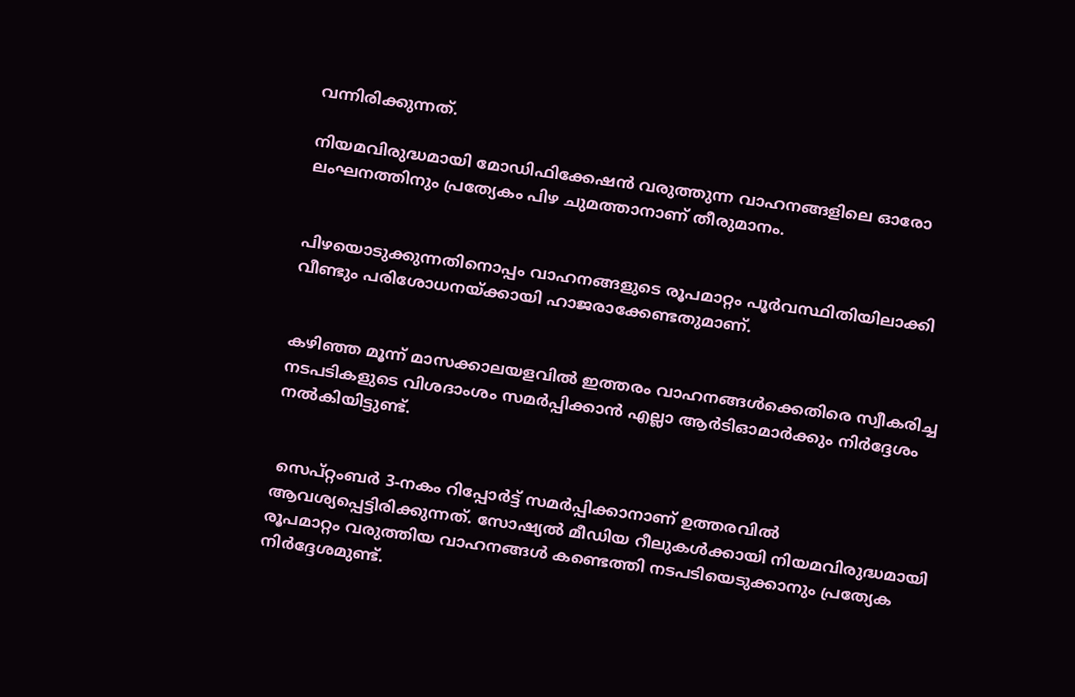വന്നിരിക്കുന്നത്.

നിയമവിരുദ്ധമായി മോഡിഫിക്കേഷന്‍ വരുത്തുന്ന വാഹനങ്ങളിലെ ഓരോ ലംഘനത്തിനും പ്രത്യേകം പിഴ ചുമത്താനാണ് തീരുമാനം.


പിഴയൊടുക്കുന്നതിനൊപ്പം വാഹനങ്ങളുടെ രൂപമാറ്റം പൂര്‍വസ്ഥിതിയിലാക്കി വീണ്ടും പരിശോധനയ്ക്കായി ഹാജരാക്കേണ്ടതുമാണ്.


കഴിഞ്ഞ മൂന്ന് മാസക്കാലയളവില്‍ ഇത്തരം വാഹനങ്ങള്‍ക്കെതിരെ സ്വീകരിച്ച നടപടികളുടെ വിശദാംശം സമര്‍പ്പിക്കാന്‍ എല്ലാ ആര്‍ടിഓമാര്‍ക്കും നിര്‍ദ്ദേശം നല്‍കിയിട്ടുണ്ട്.


 സെപ്റ്റംബര്‍ 3-നകം റിപ്പോര്‍ട്ട് സമര്‍പ്പിക്കാനാണ് ഉത്തരവില്‍ ആവശ്യപ്പെട്ടിരിക്കുന്നത്. സോഷ്യല്‍ മീഡിയ റീലുകള്‍ക്കായി നിയമവിരുദ്ധമായി രൂപമാറ്റം വരുത്തിയ വാഹനങ്ങള്‍ കണ്ടെത്തി നടപടിയെടുക്കാനും പ്രത്യേക നിര്‍ദ്ദേശമുണ്ട്.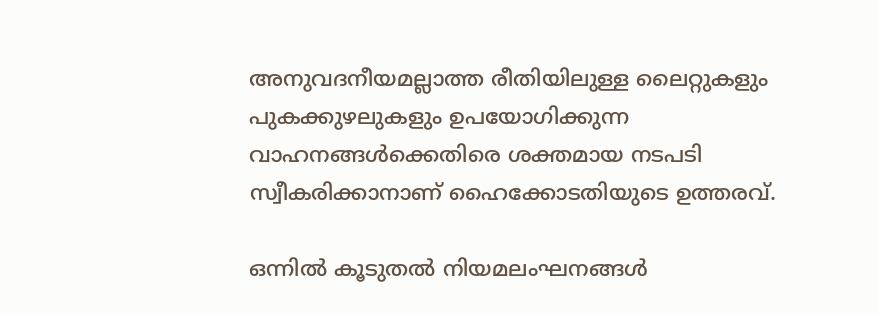അനുവദനീയമല്ലാത്ത രീതിയിലുള്ള ലൈറ്റുകളും പുകക്കുഴലുകളും ഉപയോഗിക്കുന്ന വാഹനങ്ങള്‍ക്കെതിരെ ശക്തമായ നടപടി സ്വീകരിക്കാനാണ് ഹൈക്കോടതിയുടെ ഉത്തരവ്.

ഒന്നില്‍ കൂടുതല്‍ നിയമലംഘനങ്ങള്‍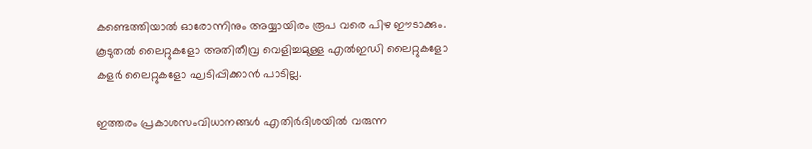കണ്ടെത്തിയാല്‍ ഓരോന്നിനും അയ്യായിരം രൂപ വരെ പിഴ ഈടാക്കും. കൂടുതല്‍ ലൈറ്റുകളോ അതിതീവ്ര വെളിച്ചമുള്ള എല്‍ഇഡി ലൈറ്റുകളോ കളര്‍ ലൈറ്റുകളോ ഘടിപ്പിക്കാന്‍ പാടില്ല.

ഇത്തരം പ്രകാശസംവിധാനങ്ങള്‍ എതിര്‍ദിശയില്‍ വരുന്ന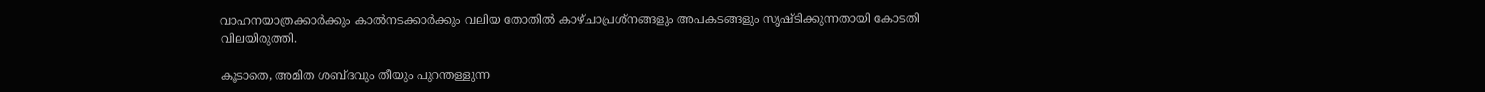വാഹനയാത്രക്കാര്‍ക്കും കാല്‍നടക്കാര്‍ക്കും വലിയ തോതില്‍ കാഴ്ചാപ്രശ്‌നങ്ങളും അപകടങ്ങളും സൃഷ്ടിക്കുന്നതായി കോടതി വിലയിരുത്തി.

കൂടാതെ, അമിത ശബ്ദവും തീയും പുറന്തള്ളുന്ന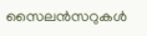സൈലന്‍സറുകള്‍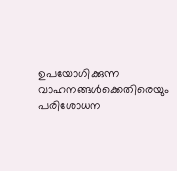ഉപയോഗിക്കുന്ന വാഹനങ്ങള്‍ക്കെതിരെയും പരിശോധന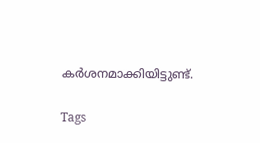കര്‍ശനമാക്കിയിട്ടുണ്ട്.

Tags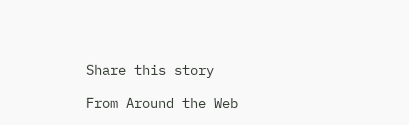Share this story

From Around the Web